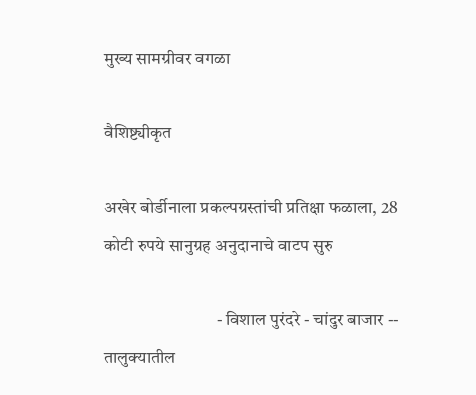मुख्य सामग्रीवर वगळा

वैशिष्ट्यीकृत

अखेर बोर्डीनाला प्रकल्पग्रस्तांची प्रतिक्षा फळाला, 28 कोटी रुपये सानुग्रह अनुदानाचे वाटप सुरु

                                - विशाल पुरंदरे - चांदुर बाजार -- तालुक्यातील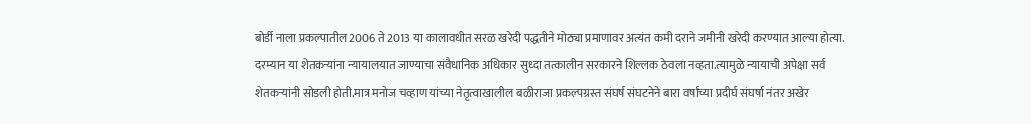बोर्डी नाला प्रकल्पातील 2006 ते 2013 या कालावधीत सरळ खरेदी पद्धतीने मोठ्या प्रमाणावर अत्यंत कमी दराने जमीनी खरेदी करण्यात आल्या होत्या. दरम्यान या शेतकऱ्यांना न्यायालयात जाण्याचा संवैधानिक अधिकार सुध्दा तत्कालीन सरकारने शिल्लक ठेवला नव्हता.त्यामुळे न्यायाची अपेक्षा सर्व शेतकऱ्यांनी सोडली होती.मात्र मनोज चव्हाण यांच्या नेतृत्वाखालील बळीराजा प्रकल्पग्रस्त संघर्ष संघटनेने बारा वर्षांच्या प्रदीर्घ संघर्षा नंतर अखेर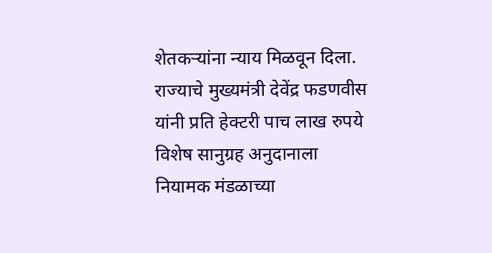शेतकऱ्यांना न्याय मिळवून दिला. राज्याचे मुख्यमंत्री देवेंद्र फडणवीस यांनी प्रति हेक्टरी पाच लाख रुपये विशेष सानुग्रह अनुदानाला नियामक मंडळाच्या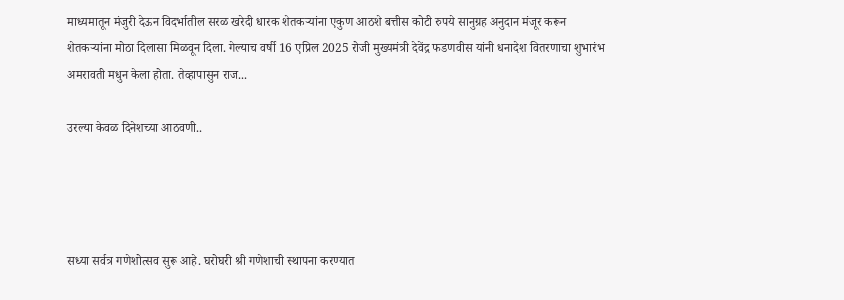माध्यमातून मंजुरी देऊन विदर्भातील सरळ खरेदी धारक शेतकऱ्यांना एकुण आठशे बत्तीस कोटी रुपये सानुग्रह अनुदान मंजूर करून शेतकऱ्यांना मोठा दिलासा मिळवून दिला. गेल्याच वर्षी 16 एप्रिल 2025 रोजी मुख्यमंत्री देवेंद्र फडणवीस यांनी धनादेश वितरणाचा शुभारंभ अमरावती मधुन केला होता. तेव्हापासुन राज...

उरल्या केवळ दिनेशच्या आठवणी..




सध्या सर्वत्र गणेशोत्सव सुरू आहे. घरोघरी श्री गणेशाची स्थापना करण्यात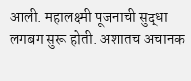आली. महालक्ष्मी पूजनाची सुद्धा लगबग सुरू होती. अशातच अचानक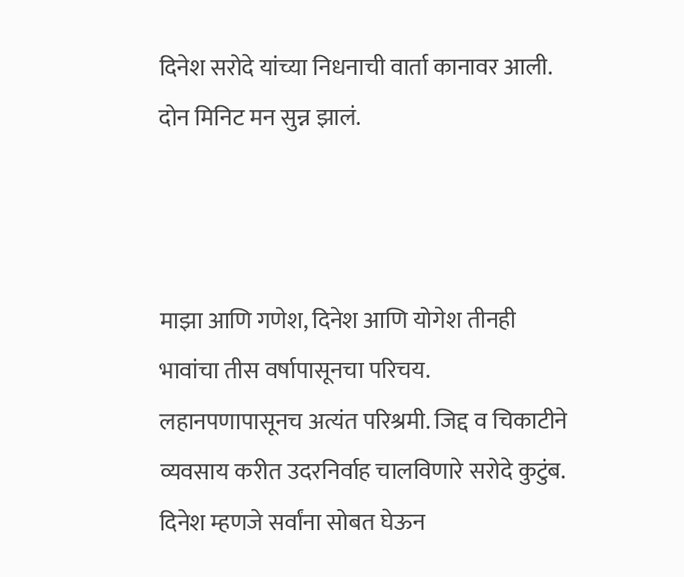दिनेश सरोदे यांच्या निधनाची वार्ता कानावर आली. दोन मिनिट मन सुन्न झालं.



माझा आणि गणेश, दिनेश आणि योगेश तीनही भावांचा तीस वर्षापासूनचा परिचय. लहानपणापासूनच अत्यंत परिश्रमी. जिद्द व चिकाटीने व्यवसाय करीत उदरनिर्वाह चालविणारे सरोदे कुटुंब. दिनेश म्हणजे सर्वांना सोबत घेऊन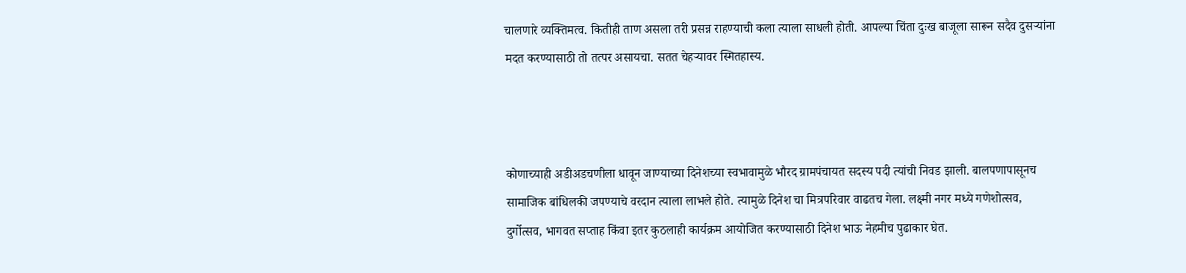चालणारे व्यक्तिमत्व. कितीही ताण असला तरी प्रसन्न राहण्याची कला त्याला साधली होती. आपल्या चिंता दुःख बाजूला सारून सदैव दुसऱ्यांना मदत करण्यासाठी तो तत्पर असायचा. सतत चेहऱ्यावर स्मितहास्य.



कोणाच्याही अडीअडचणीला धावून जाण्याच्या दिनेशच्या स्वभावामुळे भौरद ग्रामपंचायत सदस्य पदी त्यांची निवड झाली. बालपणापासूनच सामाजिक बांधिलकी जपण्याचे वरदान त्याला लाभले होते. त्यामुळे दिनेश चा मित्रपरिवार वाढतच गेला. लक्ष्मी नगर मध्ये गणेशोत्सव, दुर्गोत्सव, भागवत सप्ताह किंवा इतर कुठलाही कार्यक्रम आयोजित करण्यासाठी दिनेश भाऊ नेहमीच पुढाकार घेत.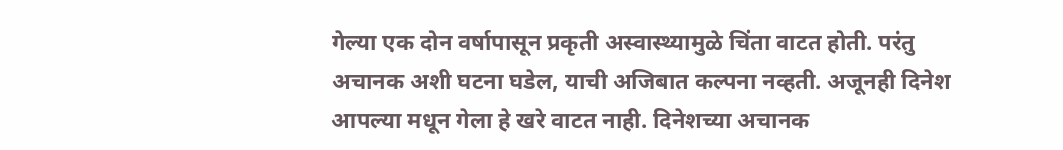गेल्या एक दोन वर्षापासून प्रकृती अस्वास्थ्यामुळे चिंता वाटत होती. परंतु अचानक अशी घटना घडेल, याची अजिबात कल्पना नव्हती. अजूनही दिनेश आपल्या मधून गेला हे खरे वाटत नाही. दिनेशच्या अचानक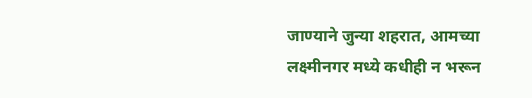जाण्याने जुन्या शहरात, आमच्या लक्ष्मीनगर मध्ये कधीही न भरून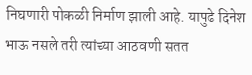निघणारी पोकळी निर्माण झाली आहे. यापुढे दिनेश भाऊ नसले तरी त्यांच्या आठवणी सतत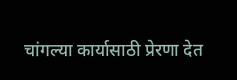चांगल्या कार्यासाठी प्रेरणा देत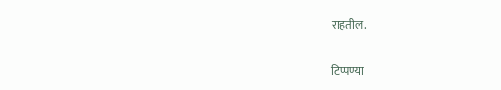राहतील.

टिप्पण्या